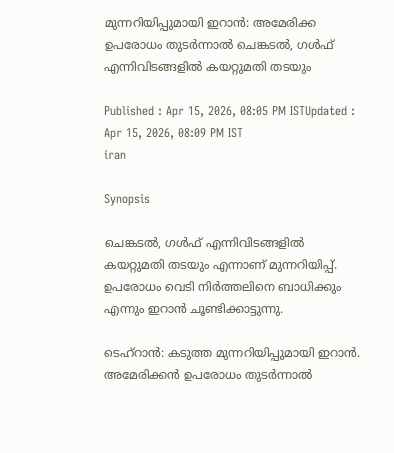മുന്നറിയിപ്പുമായി ഇറാൻ: അമേരിക്ക ഉപരോധം തു‌ടർന്നാൽ ചെങ്കടൽ, ഗൾഫ് എന്നിവിടങ്ങളിൽ കയറ്റുമതി ത‌ടയും

Published : Apr 15, 2026, 08:05 PM ISTUpdated : Apr 15, 2026, 08:09 PM IST
iran

Synopsis

ചെങ്കടൽ, ഗൾഫ് എന്നിവിടങ്ങളിൽ കയറ്റുമതി തടയും എന്നാണ് മുന്നറിയിപ്പ്. ഉപരോധം വെടി നിർത്തലിനെ ബാധിക്കും എന്നും ഇറാൻ ചൂണ്ടിക്കാ‌ട്ടുന്നു.

ടെഹ്റാൻ: കടുത്ത മുന്നറിയിപ്പുമായി ഇറാൻ. അമേരിക്കൻ ഉപരോധം തുടർന്നാൽ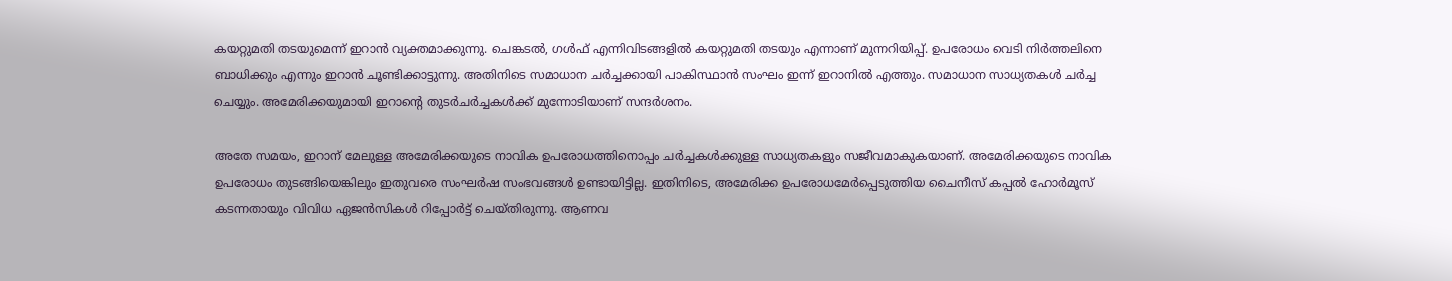കയറ്റുമതി തടയുമെന്ന് ഇറാൻ വ്യക്തമാക്കുന്നു. ചെങ്കടൽ, ഗൾഫ് എന്നിവിടങ്ങളിൽ കയറ്റുമതി തടയും എന്നാണ് മുന്നറിയിപ്പ്. ഉപരോധം വെടി നിർത്തലിനെ ബാധിക്കും എന്നും ഇറാൻ ചൂണ്ടിക്കാ‌ട്ടുന്നു. അതിനിടെ സമാധാന ചർച്ചക്കായി പാകിസ്ഥാൻ സംഘം ഇന്ന് ഇറാനിൽ എത്തും. സമാധാന സാധ്യതകൾ ചർച്ച ചെയ്യും. അമേരിക്കയുമായി ഇറാന്റെ തുടർചർച്ചകൾക്ക് മുന്നോടിയാണ് സന്ദർശനം.

അതേ സമയം, ഇറാന് മേലുള്ള അമേരിക്കയുടെ നാവിക ഉപരോധത്തിനൊപ്പം ചർച്ചകൾക്കുള്ള സാധ്യതകളും സജീവമാകുകയാണ്. അമേരിക്കയുടെ നാവിക ഉപരോധം തുടങ്ങിയെങ്കിലും ഇതുവരെ സംഘർഷ സംഭവങ്ങൾ ഉണ്ടായിട്ടില്ല. ഇതിനിടെ, അമേരിക്ക ഉപരോധമേർപ്പെടുത്തിയ ചൈനീസ് കപ്പൽ ഹോർമൂസ് കടന്നതായും വിവിധ ഏജൻസികൾ റിപ്പോർട്ട് ചെയ്തിരുന്നു. ആണവ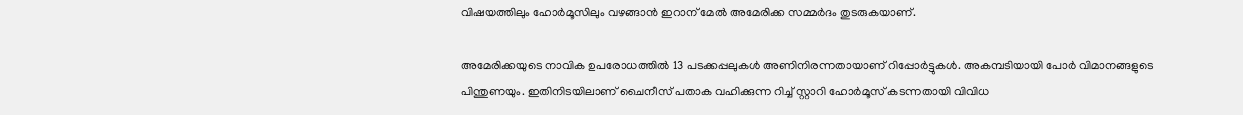വിഷയത്തിലും ഹോർമൂസിലും വഴങ്ങാൻ ഇറാന് മേൽ അമേരിക്ക സമ്മർദം തുടരുകയാണ്.

അമേരിക്കയുടെ നാവിക ഉപരോധത്തിൽ 13 പടക്കപ്പലുകൾ അണിനിരന്നതായാണ് റിപ്പോർട്ടുകൾ. അകമ്പടിയായി പോർ വിമാനങ്ങളുടെ പിന്തുണയും. ഇതിനിടയിലാണ് ചൈനീസ് പതാക വഹിക്കുന്ന റിച്ച് സ്റ്റാറി ഹോർമൂസ് കടന്നതായി വിവിധ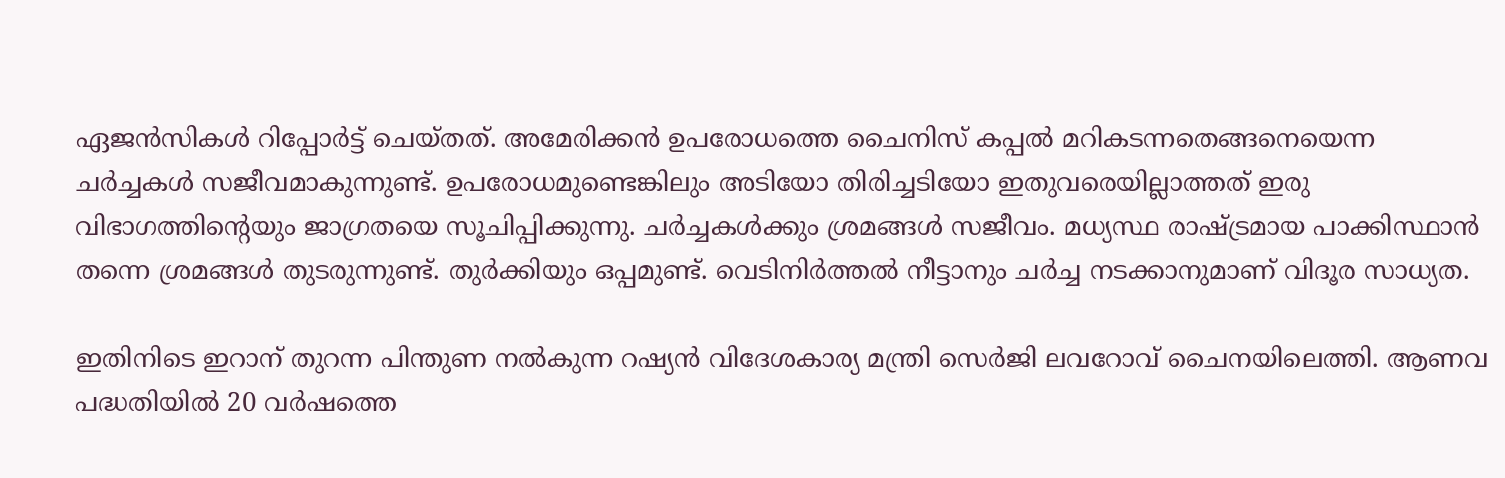ഏജൻസികൾ റിപ്പോർട്ട് ചെയ്തത്. അമേരിക്കൻ ഉപരോധത്തെ ചൈനിസ് കപ്പൽ മറികടന്നതെങ്ങനെയെന്ന ചർച്ചകൾ സജീവമാകുന്നുണ്ട്. ഉപരോധമുണ്ടെങ്കിലും അടിയോ തിരിച്ചടിയോ ഇതുവരെയില്ലാത്തത് ഇരു വിഭാഗത്തിന്റെയും ജാഗ്രതയെ സൂചിപ്പിക്കുന്നു. ചർച്ചകൾക്കും ശ്രമങ്ങൾ സജീവം. മധ്യസ്ഥ രാഷ്ട്രമായ പാക്കിസ്ഥാൻ തന്നെ ശ്രമങ്ങൾ തുടരുന്നുണ്ട്. തുർക്കിയും ഒപ്പമുണ്ട്. വെടിനിർത്തൽ നീട്ടാനും ചർച്ച നടക്കാനുമാണ് വിദൂര സാധ്യത.

ഇതിനിടെ ഇറാന് തുറന്ന പിന്തുണ നൽകുന്ന റഷ്യൻ വിദേശകാര്യ മന്ത്രി സെർജി ലവറോവ് ചൈനയിലെത്തി. ആണവ പദ്ധതിയിൽ 20 വർഷത്തെ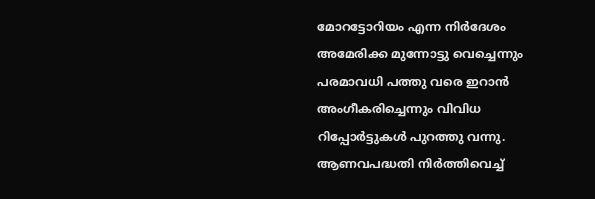മോറട്ടോറിയം എന്ന നിർദേശം അമേരിക്ക മുന്നോട്ടു വെച്ചെന്നും പരമാവധി പത്തു വരെ ഇറാൻ അംഗീകരിച്ചെന്നും വിവിധ റിപ്പോർട്ടുകൾ പുറത്തു വന്നു. ആണവപദ്ധതി നിർത്തിവെച്ച്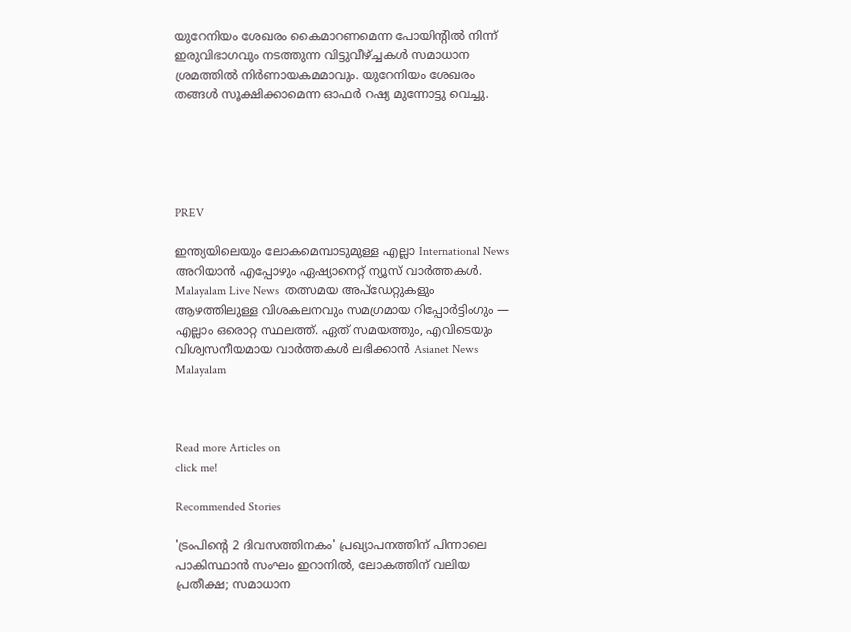യുറേനിയം ശേഖരം കൈമാറണമെന്ന പോയിന്റിൽ നിന്ന് ഇരുവിഭാഗവും നടത്തുന്ന വിട്ടുവീഴ്ച്ചകൾ സമാധാന ശ്രമത്തിൽ നിർണായകമമാവും. യുറേനിയം ശേഖരം തങ്ങൾ സൂക്ഷിക്കാമെന്ന ഓഫർ റഷ്യ മുന്നോട്ടു വെച്ചു.





PREV

ഇന്ത്യയിലെയും ലോകമെമ്പാടുമുള്ള എല്ലാ International News അറിയാൻ എപ്പോഴും ഏഷ്യാനെറ്റ് ന്യൂസ് വാർത്തകൾ. Malayalam Live News  തത്സമയ അപ്‌ഡേറ്റുകളും ആഴത്തിലുള്ള വിശകലനവും സമഗ്രമായ റിപ്പോർട്ടിംഗും — എല്ലാം ഒരൊറ്റ സ്ഥലത്ത്. ഏത് സമയത്തും, എവിടെയും വിശ്വസനീയമായ വാർത്തകൾ ലഭിക്കാൻ Asianet News Malayalam



Read more Articles on
click me!

Recommended Stories

'ട്രംപിന്‍റെ 2 ദിവസത്തിനകം' പ്രഖ്യാപനത്തിന് പിന്നാലെ പാകിസ്ഥാൻ സംഘം ഇറാനിൽ, ലോകത്തിന് വലിയ പ്രതീക്ഷ; സമാധാന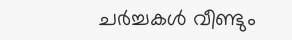ചർച്ചകൾ വീണ്ടും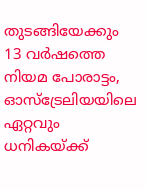തുടങ്ങിയേക്കും
13 വർഷത്തെ നിയമ പോരാട്ടം, ഓസ്ട്രേലിയയിലെ ഏറ്റവും ധനികയ്ക്ക്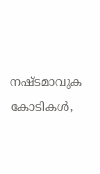നഷ്ടമാവുക കോടികൾ,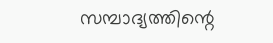സമ്പാദ്യത്തിന്റെ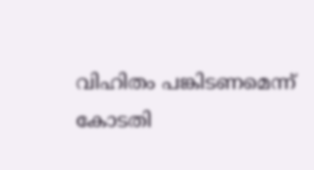വിഹിതം പങ്കിടണമെന്ന് കോടതി